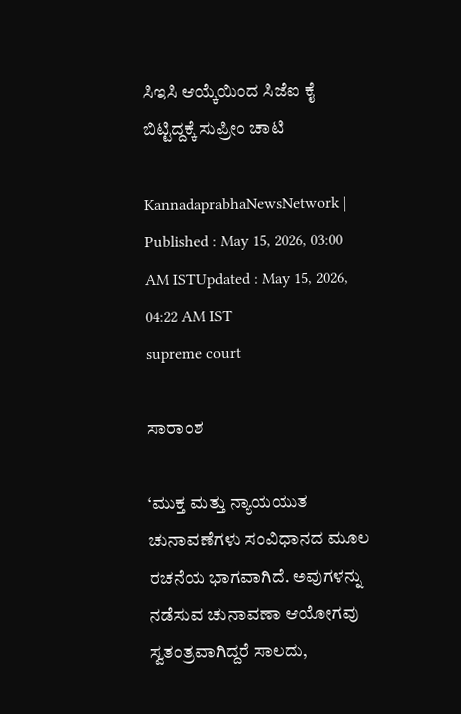ಸಿಇಸಿ ಆಯ್ಕೆಯಿಂದ ಸಿಜೆಐ ಕೈ ಬಿಟ್ಟಿದ್ದಕ್ಕೆ ಸುಪ್ರೀಂ ಚಾಟಿ

KannadaprabhaNewsNetwork |
Published : May 15, 2026, 03:00 AM ISTUpdated : May 15, 2026, 04:22 AM IST
supreme court

ಸಾರಾಂಶ

‘ಮುಕ್ತ ಮತ್ತು ನ್ಯಾಯಯುತ ಚುನಾವಣೆಗಳು ಸಂವಿಧಾನದ ಮೂಲ ರಚನೆಯ ಭಾಗವಾಗಿದೆ. ಅವುಗಳನ್ನು ನಡೆಸುವ ಚುನಾವಣಾ ಆಯೋಗವು ಸ್ವತಂತ್ರವಾಗಿದ್ದರೆ ಸಾಲದು,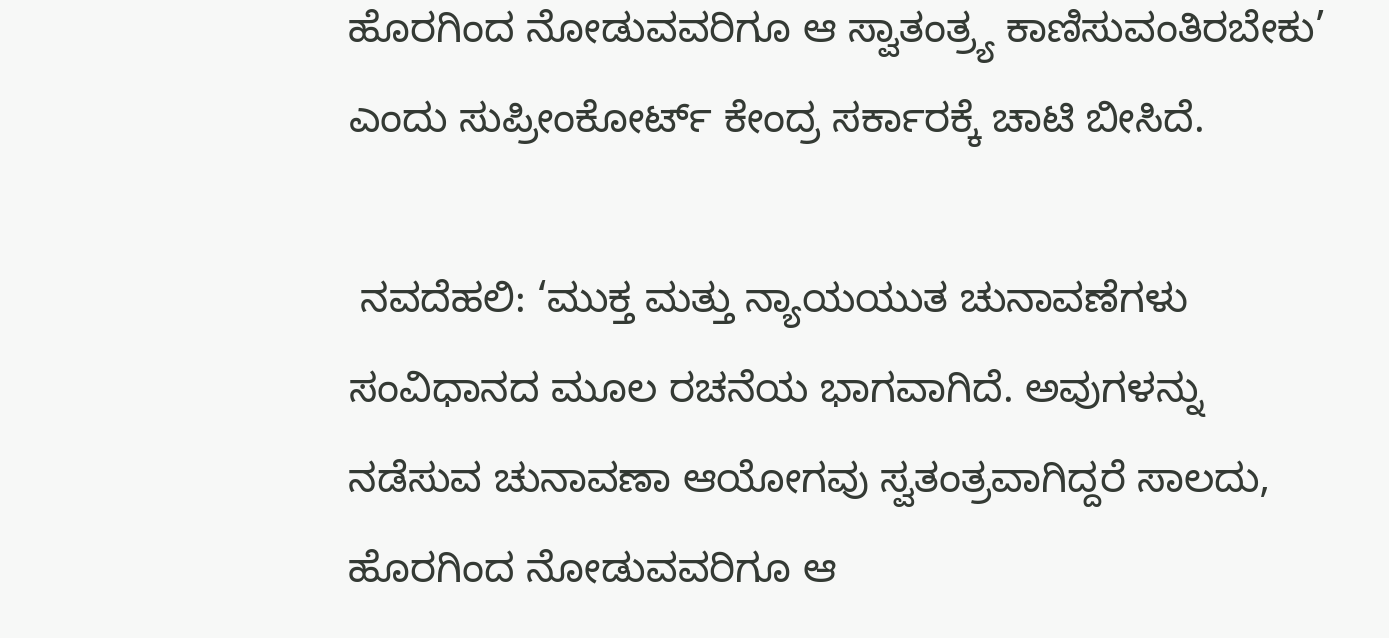ಹೊರಗಿಂದ ನೋಡುವವರಿಗೂ ಆ ಸ್ವಾತಂತ್ರ್ಯ ಕಾಣಿಸುವಂತಿರಬೇಕು’ ಎಂದು ಸುಪ್ರೀಂಕೋರ್ಟ್‌ ಕೇಂದ್ರ ಸರ್ಕಾರಕ್ಕೆ ಚಾಟಿ ಬೀಸಿದೆ.

 ನವದೆಹಲಿ: ‘ಮುಕ್ತ ಮತ್ತು ನ್ಯಾಯಯುತ ಚುನಾವಣೆಗಳು ಸಂವಿಧಾನದ ಮೂಲ ರಚನೆಯ ಭಾಗವಾಗಿದೆ. ಅವುಗಳನ್ನು ನಡೆಸುವ ಚುನಾವಣಾ ಆಯೋಗವು ಸ್ವತಂತ್ರವಾಗಿದ್ದರೆ ಸಾಲದು, ಹೊರಗಿಂದ ನೋಡುವವರಿಗೂ ಆ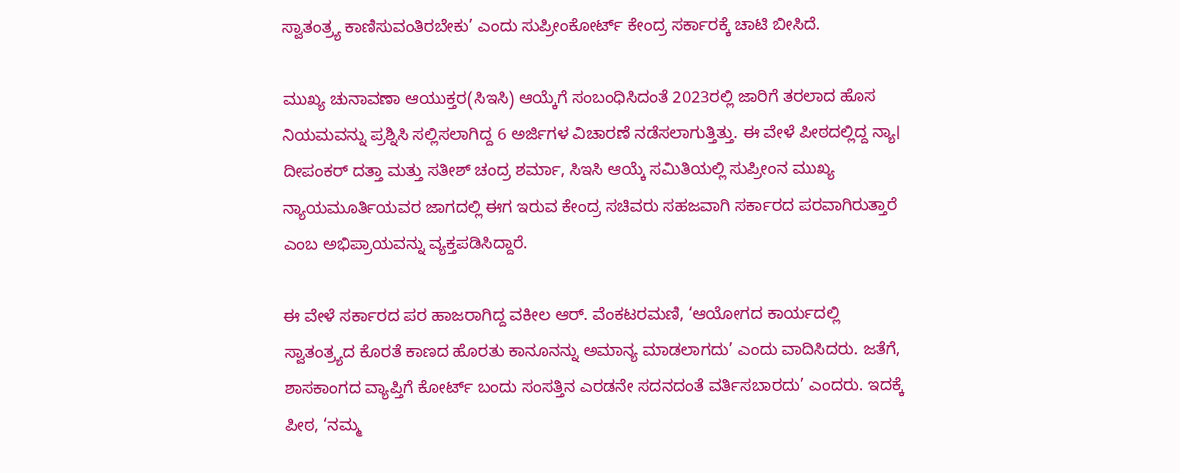ಸ್ವಾತಂತ್ರ್ಯ ಕಾಣಿಸುವಂತಿರಬೇಕು’ ಎಂದು ಸುಪ್ರೀಂಕೋರ್ಟ್‌ ಕೇಂದ್ರ ಸರ್ಕಾರಕ್ಕೆ ಚಾಟಿ ಬೀಸಿದೆ.

ಮುಖ್ಯ ಚುನಾವಣಾ ಆಯುಕ್ತರ(ಸಿಇಸಿ) ಆಯ್ಕೆಗೆ ಸಂಬಂಧಿಸಿದಂತೆ 2023ರಲ್ಲಿ ಜಾರಿಗೆ ತರಲಾದ ಹೊಸ ನಿಯಮವನ್ನು ಪ್ರಶ್ನಿಸಿ ಸಲ್ಲಿಸಲಾಗಿದ್ದ 6 ಅರ್ಜಿಗಳ ವಿಚಾರಣೆ ನಡೆಸಲಾಗುತ್ತಿತ್ತು. ಈ ವೇಳೆ ಪೀಠದಲ್ಲಿದ್ದ ನ್ಯಾ। ದೀಪಂಕರ್‌ ದತ್ತಾ ಮತ್ತು ಸತೀಶ್‌ ಚಂದ್ರ ಶರ್ಮಾ, ಸಿಇಸಿ ಆಯ್ಕೆ ಸಮಿತಿಯಲ್ಲಿ ಸುಪ್ರೀಂನ ಮುಖ್ಯ ನ್ಯಾಯಮೂರ್ತಿಯವರ ಜಾಗದಲ್ಲಿ ಈಗ ಇರುವ ಕೇಂದ್ರ ಸಚಿವರು ಸಹಜವಾಗಿ ಸರ್ಕಾರದ ಪರವಾಗಿರುತ್ತಾರೆ ಎಂಬ ಅಭಿಪ್ರಾಯವನ್ನು ವ್ಯಕ್ತಪಡಿಸಿದ್ದಾರೆ.

ಈ ವೇಳೆ ಸರ್ಕಾರದ ಪರ ಹಾಜರಾಗಿದ್ದ ವಕೀಲ ಆರ್‌. ವೆಂಕಟರಮಣಿ, ‘ಆಯೋಗದ ಕಾರ್ಯದಲ್ಲಿ ಸ್ವಾತಂತ್ರ್ಯದ ಕೊರತೆ ಕಾಣದ ಹೊರತು ಕಾನೂನನ್ನು ಅಮಾನ್ಯ ಮಾಡಲಾಗದು’ ಎಂದು ವಾದಿಸಿದರು. ಜತೆಗೆ, ಶಾಸಕಾಂಗದ ವ್ಯಾಪ್ತಿಗೆ ಕೋರ್ಟ್‌ ಬಂದು ಸಂಸತ್ತಿನ ಎರಡನೇ ಸದನದಂತೆ ವರ್ತಿಸಬಾರದು’ ಎಂದರು. ಇದಕ್ಕೆ ಪೀಠ, ‘ನಮ್ಮ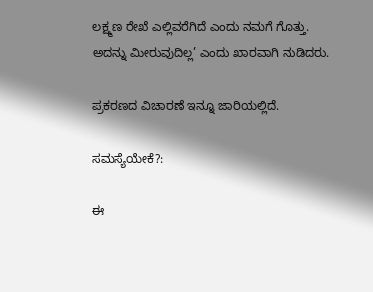ಲಕ್ಷ್ಮಣ ರೇಖೆ ಎಲ್ಲಿವರೆಗಿದೆ ಎಂದು ನಮಗೆ ಗೊತ್ತು. ಅದನ್ನು ಮೀರುವುದಿಲ್ಲ’ ಎಂದು ಖಾರವಾಗಿ ನುಡಿದರು.

ಪ್ರಕರಣದ ವಿಚಾರಣೆ ಇನ್ನೂ ಜಾರಿಯಲ್ಲಿದೆ.

ಸಮಸ್ಯೆಯೇಕೆ?:

ಈ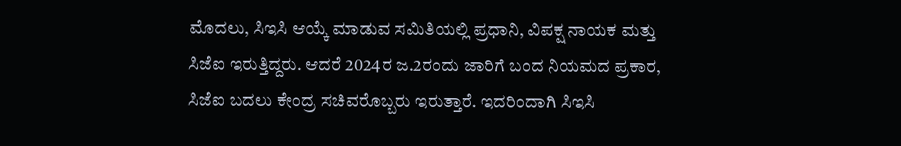ಮೊದಲು, ಸಿಇಸಿ ಆಯ್ಕೆ ಮಾಡುವ ಸಮಿತಿಯಲ್ಲಿ ಪ್ರಧಾನಿ, ವಿಪಕ್ಷ ನಾಯಕ ಮತ್ತು ಸಿಜೆಐ ಇರುತ್ತಿದ್ದರು. ಆದರೆ 2024ರ ಜ.2ರಂದು ಜಾರಿಗೆ ಬಂದ ನಿಯಮದ ಪ್ರಕಾರ, ಸಿಜೆಐ ಬದಲು ಕೇಂದ್ರ ಸಚಿವರೊಬ್ಬರು ಇರುತ್ತಾರೆ. ಇದರಿಂದಾಗಿ ಸಿಇಸಿ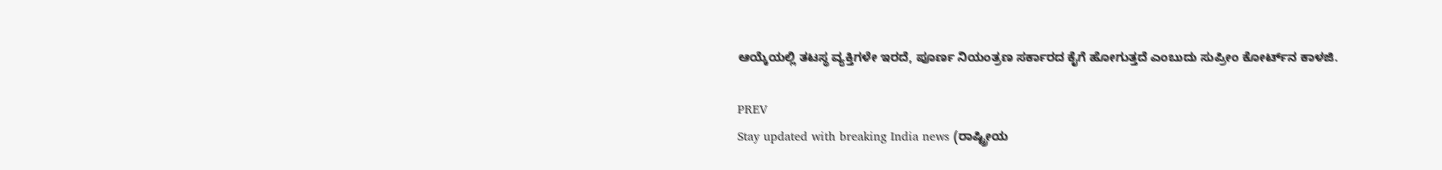ಆಯ್ಕೆಯಲ್ಲಿ ತಟಸ್ಥ ವ್ಯಕ್ತಿಗಳೇ ಇರದೆ, ಪೂರ್ಣ ನಿಯಂತ್ರಣ ಸರ್ಕಾರದ ಕೈಗೆ ಹೋಗುತ್ತದೆ ಎಂಬುದು ಸುಪ್ರೀಂ ಕೋರ್ಟ್‌ನ ಕಾಳಜಿ.

PREV
Stay updated with breaking India news (ರಾಷ್ಟ್ರೀಯ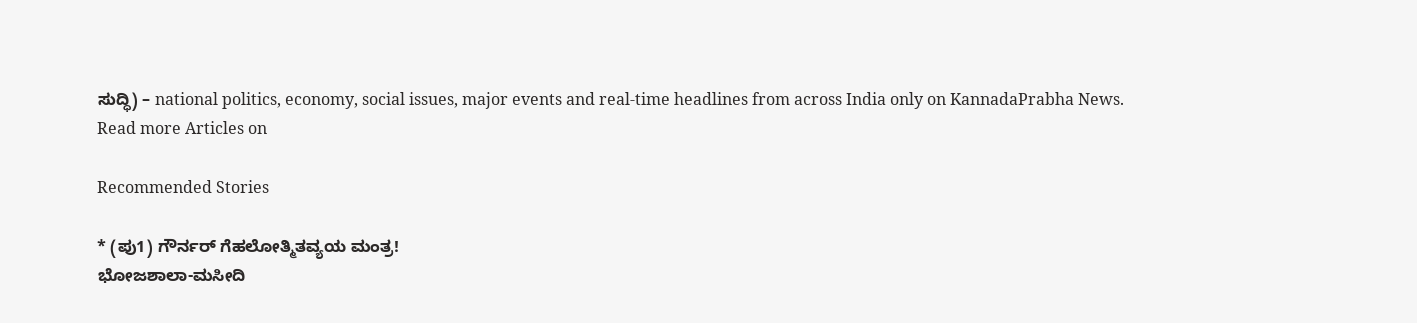ಸುದ್ಧಿ) – national politics, economy, social issues, major events and real‑time headlines from across India only on KannadaPrabha News.
Read more Articles on

Recommended Stories

* (ಪು1) ಗೌರ್ನರ್‌ ಗೆಹಲೋತ್ಮಿತವ್ಯಯ ಮಂತ್ರ!
ಭೋಜಶಾಲಾ-ಮಸೀದಿ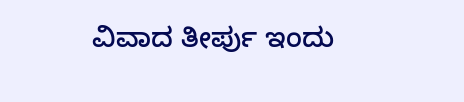ವಿವಾದ ತೀರ್ಪು ಇಂದು